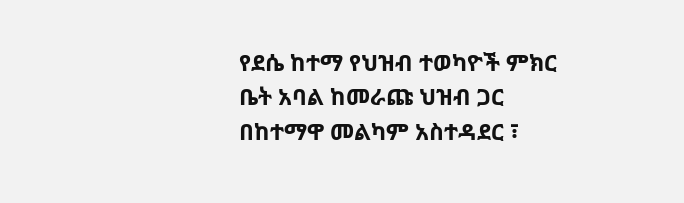የደሴ ከተማ የህዝብ ተወካዮች ምክር ቤት አባል ከመራጩ ህዝብ ጋር በከተማዋ መልካም አስተዳደር ፣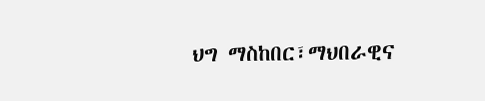ህግ ማስከበር፣ማህበራዊና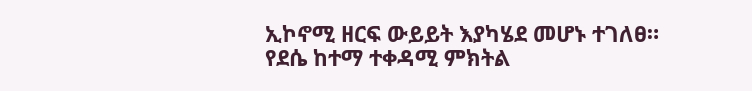ኢኮኖሚ ዘርፍ ውይይት እያካሄደ መሆኑ ተገለፀ። የደሴ ከተማ ተቀዳሚ ምክትል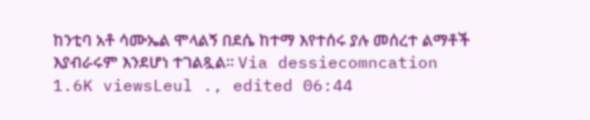ከንቲባ አቶ ሳሙኤል ሞላልኝ በደሴ ከተማ እየተሰሩ ያሉ መሰረተ ልማቶች እያብራሩም እንደሆነ ተገልጿል። Via dessiecomncation 1.6K viewsLeul ., edited 06:44